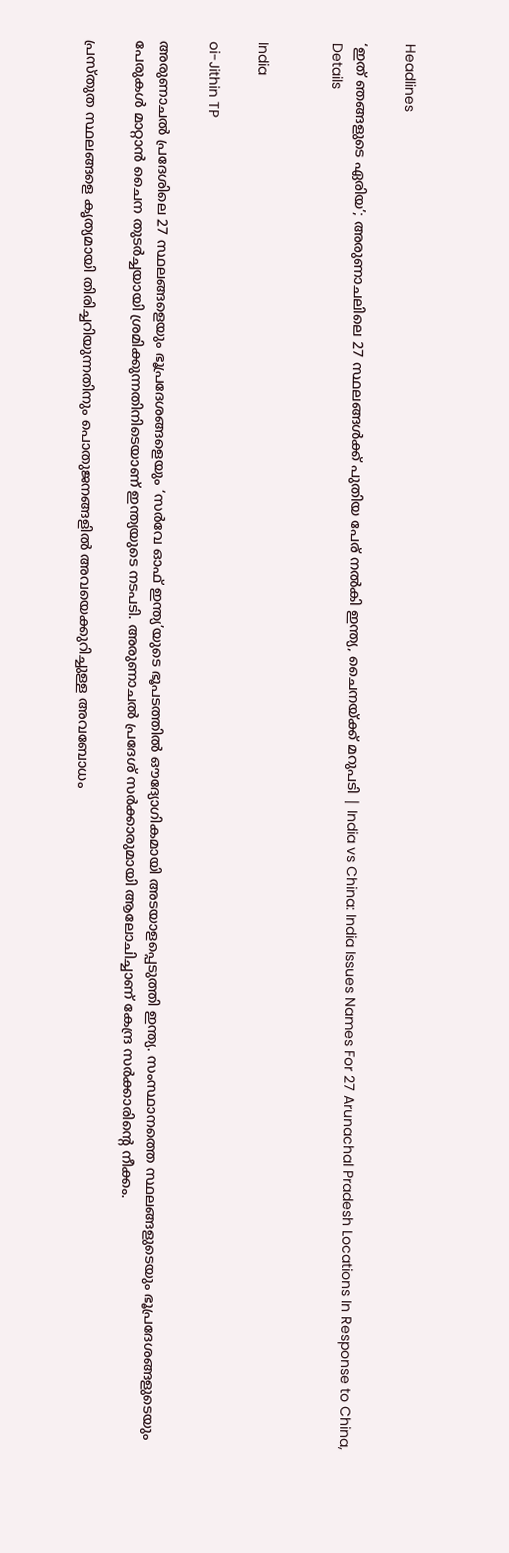Headlines

‘ഇത് ഞങ്ങളുടെ ഏരിയ’; അരുണാചലിലെ 27 സ്ഥലങ്ങള്‍ക്ക് പുതിയ പേര് നല്‍കി ഇന്ത്യ, ചൈനയ്ക്ക് മറുപടി | India vs China: India Issues Names For 27 Arunachal Pradesh Locations In Response to China, Details


India

oi-Jithin TP

അരുണാചല്‍ പ്രദേശിലെ 27 സ്ഥലങ്ങളെയും ഭൂപ്രദേശങ്ങളെയും ‘സര്‍വേ ഓഫ് ഇന്ത്യ’യുടെ ഭൂപടത്തില്‍ ഔദ്യോഗികമായി അടയാളപ്പെടുത്തി ഇന്ത്യ. സംസ്ഥാനത്തെ സ്ഥലങ്ങളുടെയും ഭൂപ്രദേശങ്ങളുടെയും പേരുകള്‍ മാറ്റാന്‍ ചൈന തുടര്‍ച്ചയായി ശ്രമിക്കുന്നതിനിടെയാണ് ഇന്ത്യയുടെ നടപടി. അരുണാചല്‍ പ്രദേശ് സര്‍ക്കാരുമായി ആലോചിച്ചാണ് കേന്ദ്ര സര്‍ക്കാരിന്റെ നീക്കം.

പ്രസ്തുത സ്ഥലങ്ങളെ കൃത്യമായി തിരിച്ചറിയുന്നതിനും പൊതുജനങ്ങളില്‍ അവയെക്കുറിച്ചുള്ള അവബോധം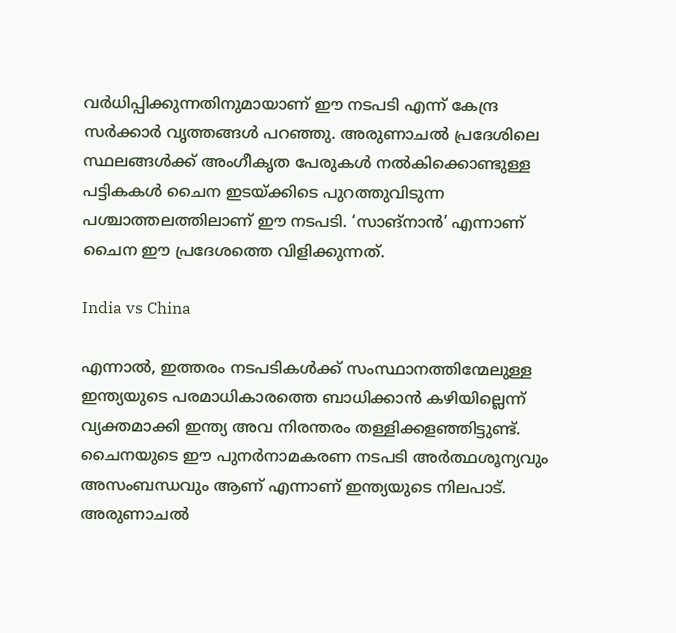വര്‍ധിപ്പിക്കുന്നതിനുമായാണ് ഈ നടപടി എന്ന് കേന്ദ്ര സര്‍ക്കാര്‍ വൃത്തങ്ങള്‍ പറഞ്ഞു. അരുണാചല്‍ പ്രദേശിലെ സ്ഥലങ്ങള്‍ക്ക് അംഗീകൃത പേരുകള്‍ നല്‍കിക്കൊണ്ടുള്ള പട്ടികകള്‍ ചൈന ഇടയ്ക്കിടെ പുറത്തുവിടുന്ന പശ്ചാത്തലത്തിലാണ് ഈ നടപടി. ‘സാങ്നാന്‍’ എന്നാണ് ചൈന ഈ പ്രദേശത്തെ വിളിക്കുന്നത്.

India vs China

എന്നാല്‍, ഇത്തരം നടപടികള്‍ക്ക് സംസ്ഥാനത്തിന്മേലുള്ള ഇന്ത്യയുടെ പരമാധികാരത്തെ ബാധിക്കാന്‍ കഴിയില്ലെന്ന് വ്യക്തമാക്കി ഇന്ത്യ അവ നിരന്തരം തള്ളിക്കളഞ്ഞിട്ടുണ്ട്. ചൈനയുടെ ഈ പുനര്‍നാമകരണ നടപടി അര്‍ത്ഥശൂന്യവും അസംബന്ധവും ആണ് എന്നാണ് ഇന്ത്യയുടെ നിലപാട്. അരുണാചല്‍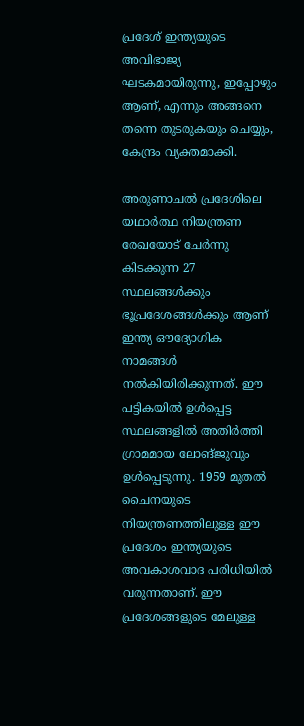പ്രദേശ് ഇന്ത്യയുടെ അവിഭാജ്യ ഘടകമായിരുന്നു, ഇപ്പോഴും ആണ്, എന്നും അങ്ങനെ തന്നെ തുടരുകയും ചെയ്യും, കേന്ദ്രം വ്യക്തമാക്കി.

അരുണാചല്‍ പ്രദേശിലെ യഥാര്‍ത്ഥ നിയന്ത്രണ രേഖയോട് ചേര്‍ന്നു കിടക്കുന്ന 27 സ്ഥലങ്ങള്‍ക്കും ഭൂപ്രദേശങ്ങള്‍ക്കും ആണ് ഇന്ത്യ ഔദ്യോഗിക നാമങ്ങള്‍ നല്‍കിയിരിക്കുന്നത്. ഈ പട്ടികയില്‍ ഉള്‍പ്പെട്ട സ്ഥലങ്ങളില്‍ അതിര്‍ത്തി ഗ്രാമമായ ലോങ്ജുവും ഉള്‍പ്പെടുന്നു. 1959 മുതല്‍ ചൈനയുടെ നിയന്ത്രണത്തിലുള്ള ഈ പ്രദേശം ഇന്ത്യയുടെ അവകാശവാദ പരിധിയില്‍ വരുന്നതാണ്. ഈ പ്രദേശങ്ങളുടെ മേലുള്ള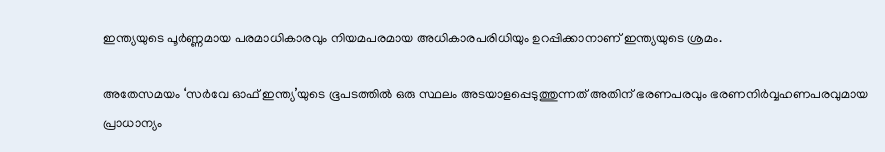ഇന്ത്യയുടെ പൂര്‍ണ്ണമായ പരമാധികാരവും നിയമപരമായ അധികാരപരിധിയും ഉറപ്പിക്കാനാണ് ഇന്ത്യയുടെ ശ്രമം.

അതേസമയം ‘സര്‍വേ ഓഫ് ഇന്ത്യ’യുടെ ഭൂപടത്തില്‍ ഒരു സ്ഥലം അടയാളപ്പെടുത്തുന്നത് അതിന് ഭരണപരവും ഭരണനിര്‍വ്വഹണപരവുമായ പ്രാധാന്യം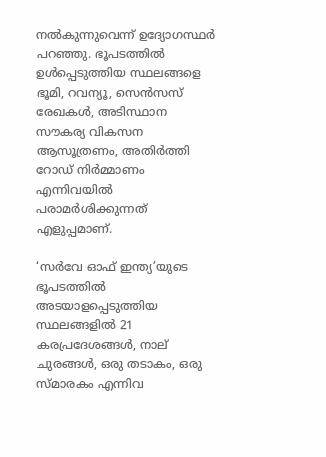നല്‍കുന്നുവെന്ന് ഉദ്യോഗസ്ഥര്‍ പറഞ്ഞു. ഭൂപടത്തില്‍ ഉള്‍പ്പെടുത്തിയ സ്ഥലങ്ങളെ ഭൂമി, റവന്യൂ, സെന്‍സസ് രേഖകള്‍, അടിസ്ഥാന സൗകര്യ വികസന ആസൂത്രണം, അതിര്‍ത്തി റോഡ് നിര്‍മ്മാണം എന്നിവയില്‍ പരാമര്‍ശിക്കുന്നത് എളുപ്പമാണ്.

‘സര്‍വേ ഓഫ് ഇന്ത്യ’യുടെ ഭൂപടത്തില്‍ അടയാളപ്പെടുത്തിയ സ്ഥലങ്ങളില്‍ 21 കരപ്രദേശങ്ങള്‍, നാല് ചുരങ്ങള്‍, ഒരു തടാകം, ഒരു സ്മാരകം എന്നിവ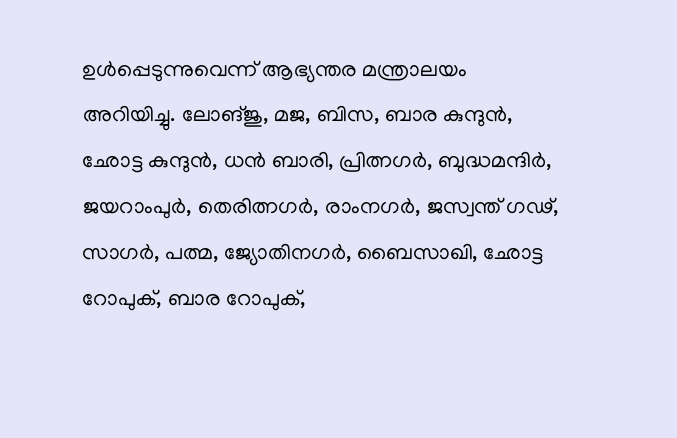ഉള്‍പ്പെടുന്നുവെന്ന് ആഭ്യന്തര മന്ത്രാലയം അറിയിച്ചു. ലോങ്ജു, മജ, ബിസ, ബാര കുന്ദുന്‍, ഛോട്ട കുന്ദുന്‍, ധന്‍ ബാരി, പ്രിത്നഗര്‍, ബുദ്ധമന്ദിര്‍, ജയറാംപുര്‍, തെരിത്നഗര്‍, രാംനഗര്‍, ജസ്വന്ത് ഗഢ്, സാഗര്‍, പത്മ, ജ്യോതിനഗര്‍, ബൈസാഖി, ഛോട്ട റോപുക്, ബാര റോപുക്,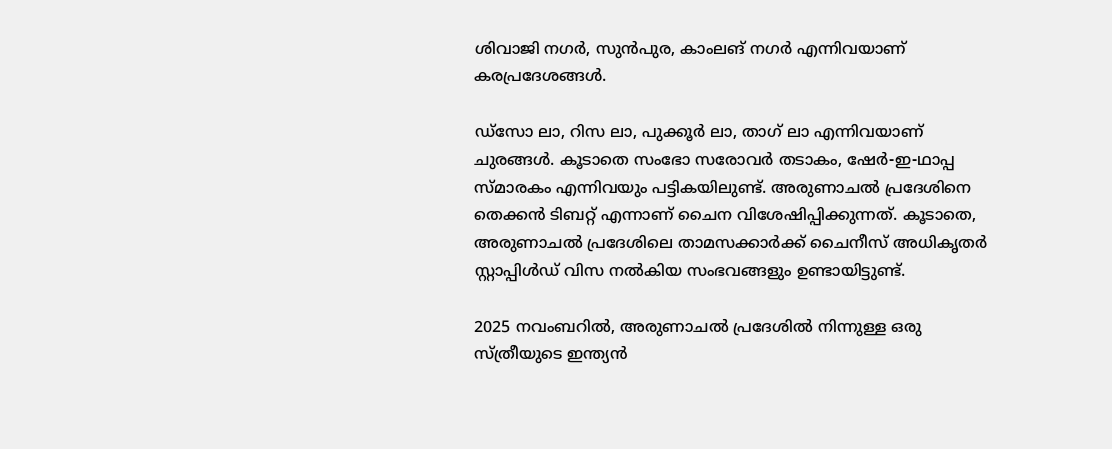ശിവാജി നഗര്‍, സുന്‍പുര, കാംലങ് നഗര്‍ എന്നിവയാണ് കരപ്രദേശങ്ങള്‍.

ഡ്‌സോ ലാ, റിസ ലാ, പുക്കൂര്‍ ലാ, താഗ് ലാ എന്നിവയാണ് ചുരങ്ങള്‍. കൂടാതെ സംഭോ സരോവര്‍ തടാകം, ഷേര്‍-ഇ-ഥാപ്പ സ്മാരകം എന്നിവയും പട്ടികയിലുണ്ട്. അരുണാചല്‍ പ്രദേശിനെ തെക്കന്‍ ടിബറ്റ് എന്നാണ് ചൈന വിശേഷിപ്പിക്കുന്നത്. കൂടാതെ, അരുണാചല്‍ പ്രദേശിലെ താമസക്കാര്‍ക്ക് ചൈനീസ് അധികൃതര്‍ സ്റ്റാപ്പിള്‍ഡ് വിസ നല്‍കിയ സംഭവങ്ങളും ഉണ്ടായിട്ടുണ്ട്.

2025 നവംബറില്‍, അരുണാചല്‍ പ്രദേശില്‍ നിന്നുള്ള ഒരു സ്ത്രീയുടെ ഇന്ത്യന്‍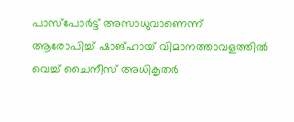പാസ്പോര്‍ട്ട് അസാധുവാണെന്ന് ആരോപിച്ച് ഷാങ്ഹായ് വിമാനത്താവളത്തില്‍ വെച്ച് ചൈനീസ് അധികൃതര്‍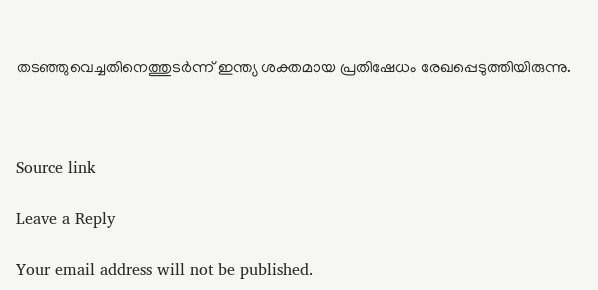തടഞ്ഞുവെച്ചതിനെത്തുടര്‍ന്ന് ഇന്ത്യ ശക്തമായ പ്രതിഷേധം രേഖപ്പെടുത്തിയിരുന്നു.



Source link

Leave a Reply

Your email address will not be published.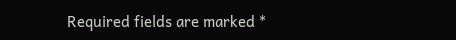Required fields are marked *